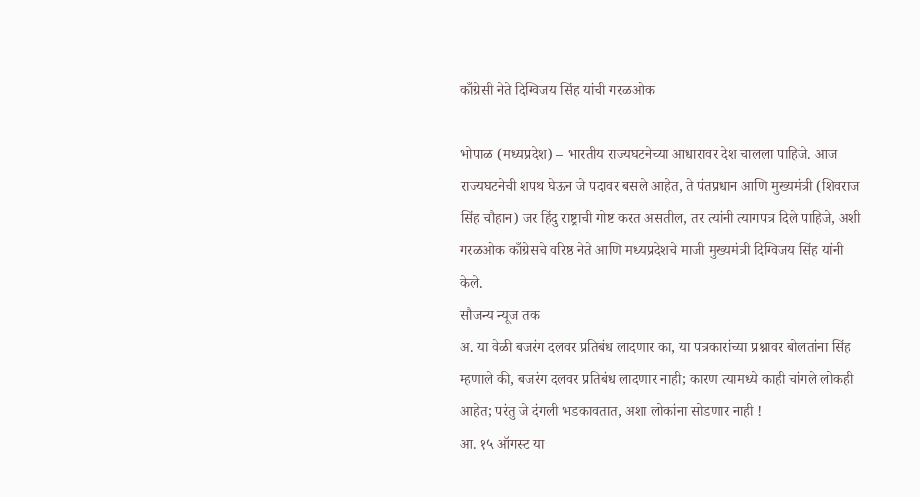काँग्रेसी नेते दिग्विजय सिंह यांची गरळओक

भोपाळ (मध्यप्रदेश) – भारतीय राज्यघटनेच्या आधारावर देश चालला पाहिजे. आज राज्यघटनेची शपथ घेऊन जे पदावर बसले आहेत, ते पंतप्रधान आणि मुख्यमंत्री (शिवराज सिंह चौहान) जर हिंदु राष्ट्राची गोष्ट करत असतील, तर त्यांनी त्यागपत्र दिले पाहिजे, अशी गरळओक काँग्रेसचे वरिष्ठ नेते आणि मध्यप्रदेशचे माजी मुख्यमंत्री दिग्विजय सिंह यांनी केले.
सौजन्य न्यूज तक
अ. या वेळी बजरंग दलवर प्रतिबंध लादणार का, या पत्रकारांच्या प्रश्नावर बोलतांना सिंह म्हणाले की, बजरंग दलवर प्रतिबंध लादणार नाही; कारण त्यामध्ये काही चांगले लोकही आहेत; परंतु जे दंगली भडकावतात, अशा लोकांना सोडणार नाही !
आ. १५ ऑगस्ट या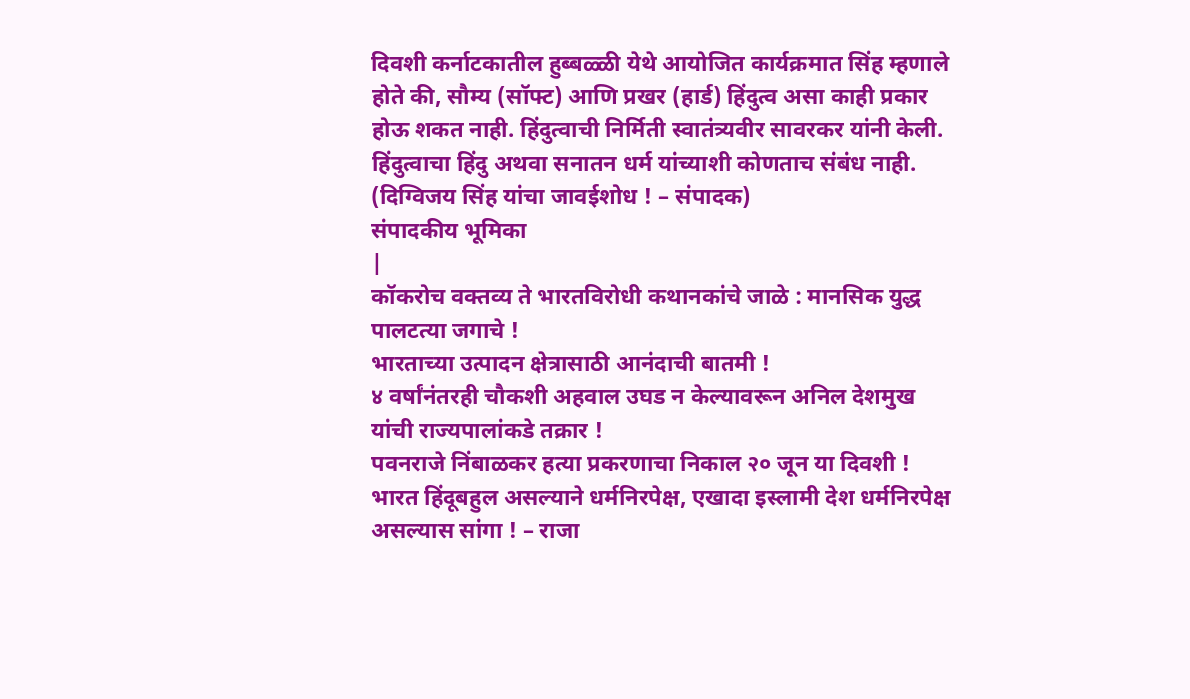दिवशी कर्नाटकातील हुब्बळ्ळी येथे आयोजित कार्यक्रमात सिंह म्हणाले होते की, सौम्य (सॉफ्ट) आणि प्रखर (हार्ड) हिंदुत्व असा काही प्रकार होऊ शकत नाही. हिंदुत्वाची निर्मिती स्वातंत्र्यवीर सावरकर यांनी केली. हिंदुत्वाचा हिंदु अथवा सनातन धर्म यांच्याशी कोणताच संबंध नाही. (दिग्विजय सिंह यांचा जावईशोध ! – संपादक)
संपादकीय भूमिका
|
कॉकरोच वक्तव्य ते भारतविरोधी कथानकांचे जाळे : मानसिक युद्ध पालटत्या जगाचे !
भारताच्या उत्पादन क्षेत्रासाठी आनंदाची बातमी !
४ वर्षांनंतरही चौकशी अहवाल उघड न केल्यावरून अनिल देशमुख यांची राज्यपालांकडे तक्रार !
पवनराजे निंबाळकर हत्या प्रकरणाचा निकाल २० जून या दिवशी !
भारत हिंदूबहुल असल्याने धर्मनिरपेक्ष, एखादा इस्लामी देश धर्मनिरपेक्ष असल्यास सांगा ! – राजा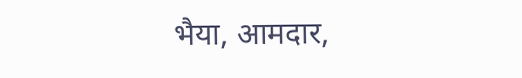भैया, आमदार,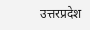उत्तरप्रदेश